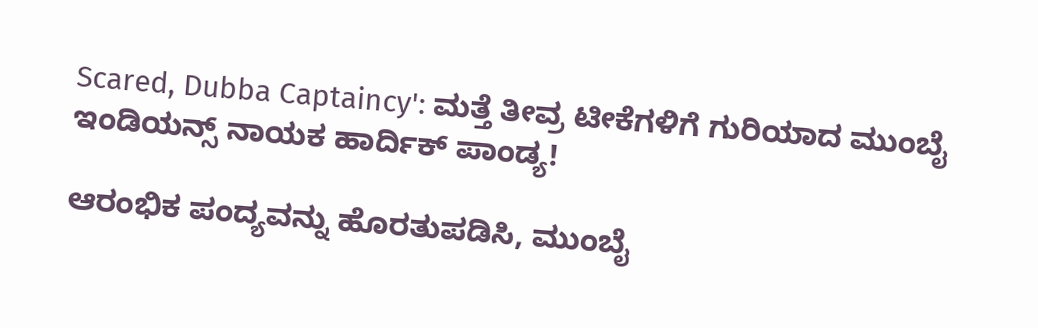Scared, Dubba Captaincy': ಮತ್ತೆ ತೀವ್ರ ಟೀಕೆಗಳಿಗೆ ಗುರಿಯಾದ ಮುಂಬೈ ಇಂಡಿಯನ್ಸ್ ನಾಯಕ ಹಾರ್ದಿಕ್ ಪಾಂಡ್ಯ!

ಆರಂಭಿಕ ಪಂದ್ಯವನ್ನು ಹೊರತುಪಡಿಸಿ, ಮುಂಬೈ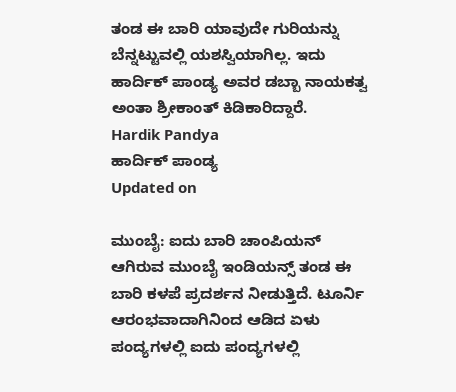ತಂಡ ಈ ಬಾರಿ ಯಾವುದೇ ಗುರಿಯನ್ನು ಬೆನ್ನಟ್ಟುವಲ್ಲಿ ಯಶಸ್ವಿಯಾಗಿಲ್ಲ. ಇದು ಹಾರ್ದಿಕ್ ಪಾಂಡ್ಯ ಅವರ ಡಬ್ಬಾ ನಾಯಕತ್ವ ಅಂತಾ ಶ್ರೀಕಾಂತ್ ಕಿಡಿಕಾರಿದ್ದಾರೆ.
Hardik Pandya
ಹಾರ್ದಿಕ್ ಪಾಂಡ್ಯ
Updated on

ಮುಂಬೈ: ಐದು ಬಾರಿ ಚಾಂಪಿಯನ್ ಆಗಿರುವ ಮುಂಬೈ ಇಂಡಿಯನ್ಸ್ ತಂಡ ಈ ಬಾರಿ ಕಳಪೆ ಪ್ರದರ್ಶನ ನೀಡುತ್ತಿದೆ. ಟೂರ್ನಿ ಆರಂಭವಾದಾಗಿನಿಂದ ಆಡಿದ ಏಳು ಪಂದ್ಯಗಳಲ್ಲಿ ಐದು ಪಂದ್ಯಗಳಲ್ಲಿ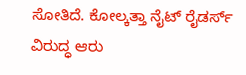ಸೋತಿದೆ. ಕೋಲ್ಕತ್ತಾ ನೈಟ್ ರೈಡರ್ಸ್ ವಿರುದ್ಧ ಆರು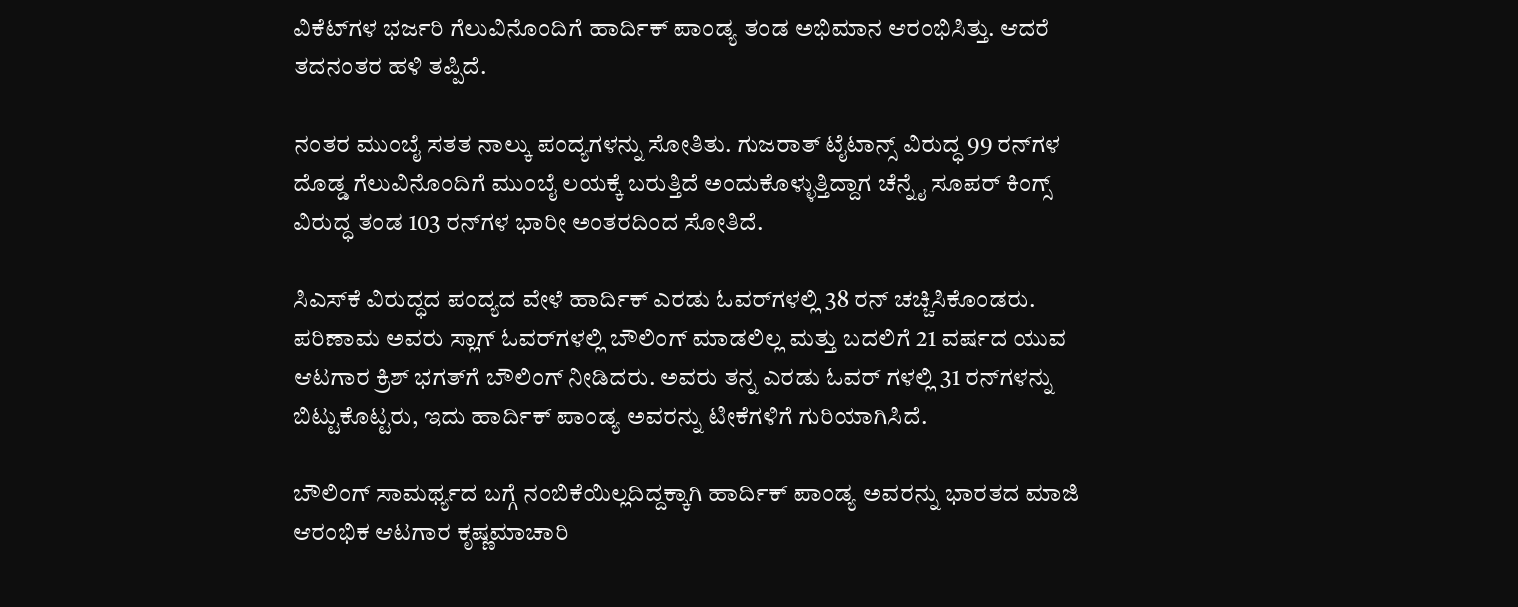ವಿಕೆಟ್‌ಗಳ ಭರ್ಜರಿ ಗೆಲುವಿನೊಂದಿಗೆ ಹಾರ್ದಿಕ್ ಪಾಂಡ್ಯ ತಂಡ ಅಭಿಮಾನ ಆರಂಭಿಸಿತ್ತು. ಆದರೆ ತದನಂತರ ಹಳಿ ತಪ್ಪಿದೆ.

ನಂತರ ಮುಂಬೈ ಸತತ ನಾಲ್ಕು ಪಂದ್ಯಗಳನ್ನು ಸೋತಿತು. ಗುಜರಾತ್ ಟೈಟಾನ್ಸ್ ವಿರುದ್ಧ 99 ರನ್‌ಗಳ ದೊಡ್ಡ ಗೆಲುವಿನೊಂದಿಗೆ ಮುಂಬೈ ಲಯಕ್ಕೆ ಬರುತ್ತಿದೆ ಅಂದುಕೊಳ್ಳುತ್ತಿದ್ದಾಗ ಚೆನ್ನೈ ಸೂಪರ್ ಕಿಂಗ್ಸ್ ವಿರುದ್ಧ ತಂಡ 103 ರನ್‌ಗಳ ಭಾರೀ ಅಂತರದಿಂದ ಸೋತಿದೆ.

ಸಿಎಸ್‌ಕೆ ವಿರುದ್ಧದ ಪಂದ್ಯದ ವೇಳೆ ಹಾರ್ದಿಕ್ ಎರಡು ಓವರ್‌ಗಳಲ್ಲಿ 38 ರನ್ ಚಚ್ಚಿಸಿಕೊಂಡರು. ಪರಿಣಾಮ ಅವರು ಸ್ಲಾಗ್ ಓವರ್‌ಗಳಲ್ಲಿ ಬೌಲಿಂಗ್ ಮಾಡಲಿಲ್ಲ ಮತ್ತು ಬದಲಿಗೆ 21 ವರ್ಷದ ಯುವ ಆಟಗಾರ ಕ್ರಿಶ್ ಭಗತ್‌ಗೆ ಬೌಲಿಂಗ್ ನೀಡಿದರು. ಅವರು ತನ್ನ ಎರಡು ಓವರ್ ಗಳಲ್ಲಿ 31 ರನ್‌ಗಳನ್ನು ಬಿಟ್ಟುಕೊಟ್ಟರು, ಇದು ಹಾರ್ದಿಕ್ ಪಾಂಡ್ಯ ಅವರನ್ನು ಟೀಕೆಗಳಿಗೆ ಗುರಿಯಾಗಿಸಿದೆ.

ಬೌಲಿಂಗ್ ಸಾಮರ್ಥ್ಯದ ಬಗ್ಗೆ ನಂಬಿಕೆಯಿಲ್ಲದಿದ್ದಕ್ಕಾಗಿ ಹಾರ್ದಿಕ್ ಪಾಂಡ್ಯ ಅವರನ್ನು ಭಾರತದ ಮಾಜಿ ಆರಂಭಿಕ ಆಟಗಾರ ಕೃಷ್ಣಮಾಚಾರಿ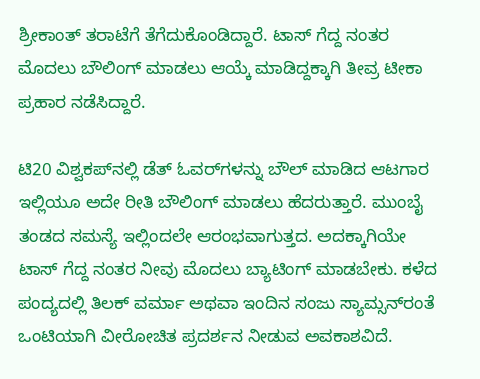ಶ್ರೀಕಾಂತ್ ತರಾಟೆಗೆ ತೆಗೆದುಕೊಂಡಿದ್ದಾರೆ. ಟಾಸ್ ಗೆದ್ದ ನಂತರ ಮೊದಲು ಬೌಲಿಂಗ್ ಮಾಡಲು ಆಯ್ಕೆ ಮಾಡಿದ್ದಕ್ಕಾಗಿ ತೀವ್ರ ಟೀಕಾ ಪ್ರಹಾರ ನಡೆಸಿದ್ದಾರೆ.

ಟಿ20 ವಿಶ್ವಕಪ್‌ನಲ್ಲಿ ಡೆತ್ ಓವರ್‌ಗಳನ್ನು ಬೌಲ್ ಮಾಡಿದ ಆಟಗಾರ ಇಲ್ಲಿಯೂ ಅದೇ ರೀತಿ ಬೌಲಿಂಗ್ ಮಾಡಲು ಹೆದರುತ್ತಾರೆ. ಮುಂಬೈ ತಂಡದ ಸಮಸ್ಯೆ ಇಲ್ಲಿಂದಲೇ ಆರಂಭವಾಗುತ್ತದ. ಅದಕ್ಕಾಗಿಯೇ ಟಾಸ್ ಗೆದ್ದ ನಂತರ ನೀವು ಮೊದಲು ಬ್ಯಾಟಿಂಗ್ ಮಾಡಬೇಕು. ಕಳೆದ ಪಂದ್ಯದಲ್ಲಿ ತಿಲಕ್ ವರ್ಮಾ ಅಥವಾ ಇಂದಿನ ಸಂಜು ಸ್ಯಾಮ್ಸನ್‌ರಂತೆ ಒಂಟಿಯಾಗಿ ವೀರೋಚಿತ ಪ್ರದರ್ಶನ ನೀಡುವ ಅವಕಾಶವಿದೆ.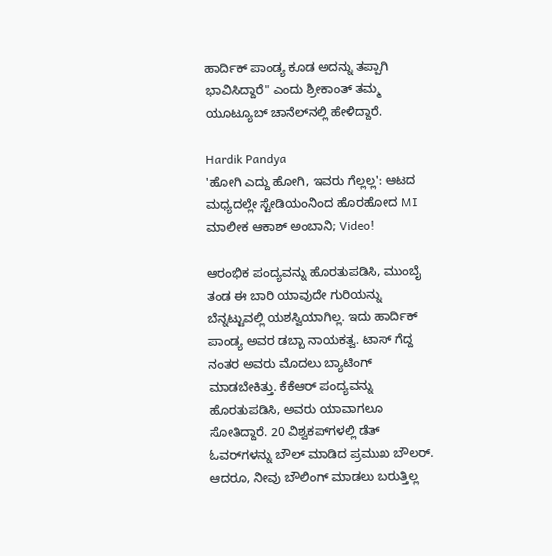ಹಾರ್ದಿಕ್ ಪಾಂಡ್ಯ ಕೂಡ ಅದನ್ನು ತಪ್ಪಾಗಿ ಭಾವಿಸಿದ್ದಾರೆ" ಎಂದು ಶ್ರೀಕಾಂತ್ ತಮ್ಮ ಯೂಟ್ಯೂಬ್ ಚಾನೆಲ್‌ನಲ್ಲಿ ಹೇಳಿದ್ದಾರೆ.

Hardik Pandya
'ಹೋಗಿ ಎದ್ದು ಹೋಗಿ, ಇವರು ಗೆಲ್ಲಲ್ಲ': ಆಟದ ಮಧ್ಯದಲ್ಲೇ ಸ್ಟೇಡಿಯಂನಿಂದ ಹೊರಹೋದ MI ಮಾಲೀಕ ಆಕಾಶ್ ಅಂಬಾನಿ; Video!

ಆರಂಭಿಕ ಪಂದ್ಯವನ್ನು ಹೊರತುಪಡಿಸಿ, ಮುಂಬೈ ತಂಡ ಈ ಬಾರಿ ಯಾವುದೇ ಗುರಿಯನ್ನು ಬೆನ್ನಟ್ಟುವಲ್ಲಿ ಯಶಸ್ವಿಯಾಗಿಲ್ಲ. ಇದು ಹಾರ್ದಿಕ್ ಪಾಂಡ್ಯ ಅವರ ಡಬ್ಬಾ ನಾಯಕತ್ವ. ಟಾಸ್ ಗೆದ್ದ ನಂತರ ಅವರು ಮೊದಲು ಬ್ಯಾಟಿಂಗ್ ಮಾಡಬೇಕಿತ್ತು. ಕೆಕೆಆರ್ ಪಂದ್ಯವನ್ನು ಹೊರತುಪಡಿಸಿ, ಅವರು ಯಾವಾಗಲೂ ಸೋತಿದ್ದಾರೆ. 20 ವಿಶ್ವಕಪ್‌ಗಳಲ್ಲಿ ಡೆತ್ ಓವರ್‌ಗಳನ್ನು ಬೌಲ್ ಮಾಡಿದ ಪ್ರಮುಖ ಬೌಲರ್. ಆದರೂ, ನೀವು ಬೌಲಿಂಗ್ ಮಾಡಲು ಬರುತ್ತಿಲ್ಲ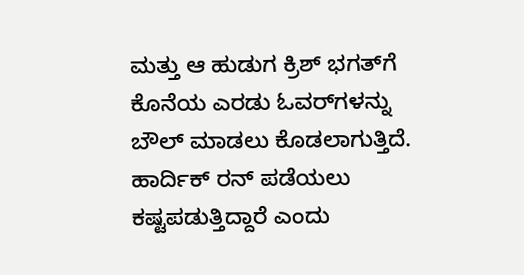ಮತ್ತು ಆ ಹುಡುಗ ಕ್ರಿಶ್ ಭಗತ್‌ಗೆ ಕೊನೆಯ ಎರಡು ಓವರ್‌ಗಳನ್ನು ಬೌಲ್ ಮಾಡಲು ಕೊಡಲಾಗುತ್ತಿದೆ. ಹಾರ್ದಿಕ್ ರನ್ ಪಡೆಯಲು ಕಷ್ಟಪಡುತ್ತಿದ್ದಾರೆ ಎಂದು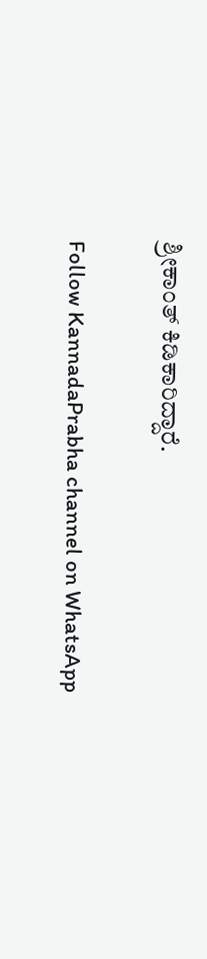ಶ್ರೀಕಾಂತ್ ಕಿಡಿಕಾರಿದ್ದಾರೆ.

Follow KannadaPrabha channel on WhatsApp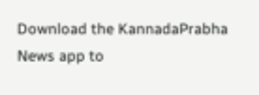Download the KannadaPrabha News app to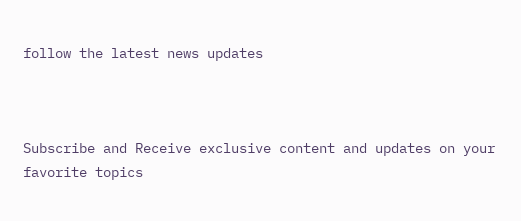follow the latest news updates



Subscribe and Receive exclusive content and updates on your favorite topics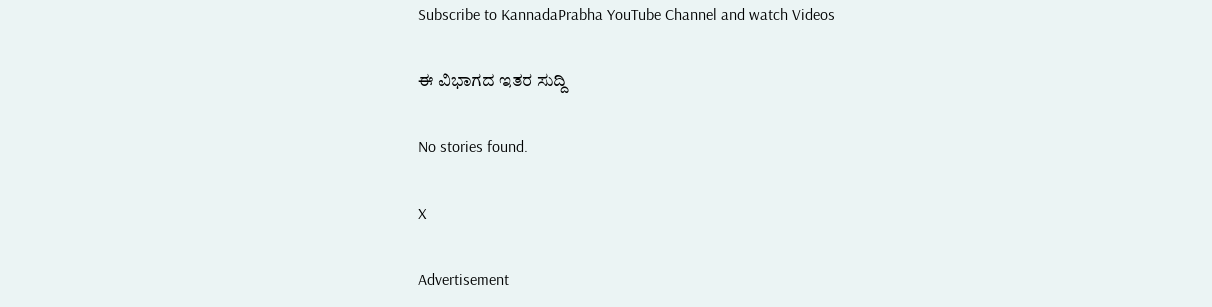Subscribe to KannadaPrabha YouTube Channel and watch Videos

ಈ ವಿಭಾಗದ ಇತರ ಸುದ್ದಿ

No stories found.

X

Advertisement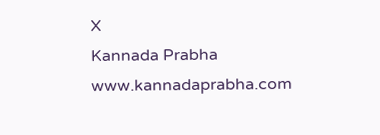X
Kannada Prabha
www.kannadaprabha.com